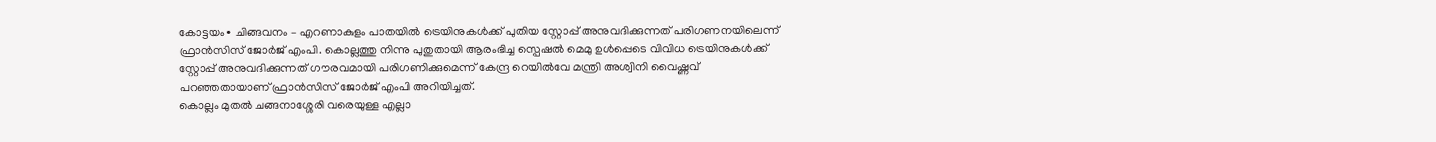കോട്ടയം∙ ചിങ്ങവനം – എറണാകുളം പാതയിൽ ട്രെയിനുകൾക്ക് പുതിയ സ്റ്റോപ്പ് അനുവദിക്കുന്നത് പരിഗണനയിലെന്ന് ഫ്രാൻസിസ് ജോർജ് എംപി. കൊല്ലത്തു നിന്നു പുതുതായി ആരംഭിച്ച സ്പെഷൽ മെമു ഉൾപ്പെടെ വിവിധ ട്രെയിനുകൾക്ക് സ്റ്റോപ്പ് അനുവദിക്കുന്നത് ഗൗരവമായി പരിഗണിക്കുമെന്ന് കേന്ദ്ര റെയിൽവേ മന്ത്രി അശ്വിനി വൈഷ്ണവ് പറഞ്ഞതായാണ് ഫ്രാൻസിസ് ജോർജ് എംപി അറിയിച്ചത്.
കൊല്ലം മുതൽ ചങ്ങനാശ്ശേരി വരെയുള്ള എല്ലാ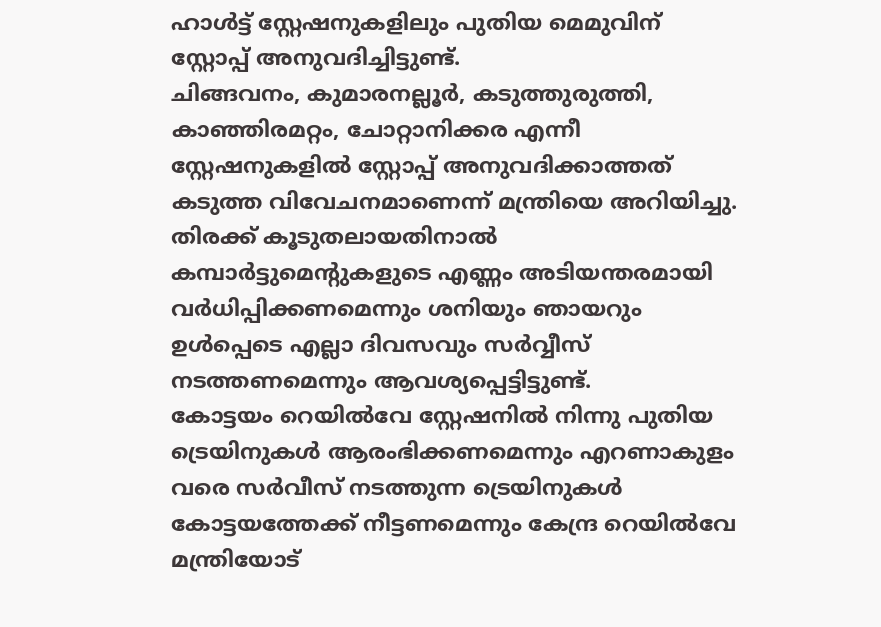ഹാൾട്ട് സ്റ്റേഷനുകളിലും പുതിയ മെമുവിന് സ്റ്റോപ്പ് അനുവദിച്ചിട്ടുണ്ട്.
ചിങ്ങവനം, കുമാരനല്ലൂർ, കടുത്തുരുത്തി, കാഞ്ഞിരമറ്റം, ചോറ്റാനിക്കര എന്നീ സ്റ്റേഷനുകളിൽ സ്റ്റോപ്പ് അനുവദിക്കാത്തത് കടുത്ത വിവേചനമാണെന്ന് മന്ത്രിയെ അറിയിച്ചു. തിരക്ക് കൂടുതലായതിനാൽ കമ്പാർട്ടുമെന്റുകളുടെ എണ്ണം അടിയന്തരമായി വർധിപ്പിക്കണമെന്നും ശനിയും ഞായറും ഉൾപ്പെടെ എല്ലാ ദിവസവും സർവ്വീസ് നടത്തണമെന്നും ആവശ്യപ്പെട്ടിട്ടുണ്ട്.
കോട്ടയം റെയിൽവേ സ്റ്റേഷനിൽ നിന്നു പുതിയ ട്രെയിനുകൾ ആരംഭിക്കണമെന്നും എറണാകുളം വരെ സർവീസ് നടത്തുന്ന ട്രെയിനുകൾ കോട്ടയത്തേക്ക് നീട്ടണമെന്നും കേന്ദ്ര റെയിൽവേ മന്ത്രിയോട്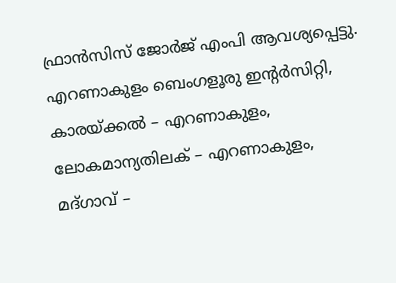ഫ്രാൻസിസ് ജോർജ് എംപി ആവശ്യപ്പെട്ടു.
എറണാകുളം ബെംഗളൂരു ഇന്റർസിറ്റി, കാരയ്ക്കൽ – എറണാകുളം, ലോകമാന്യതിലക് – എറണാകുളം, മദ്ഗാവ് –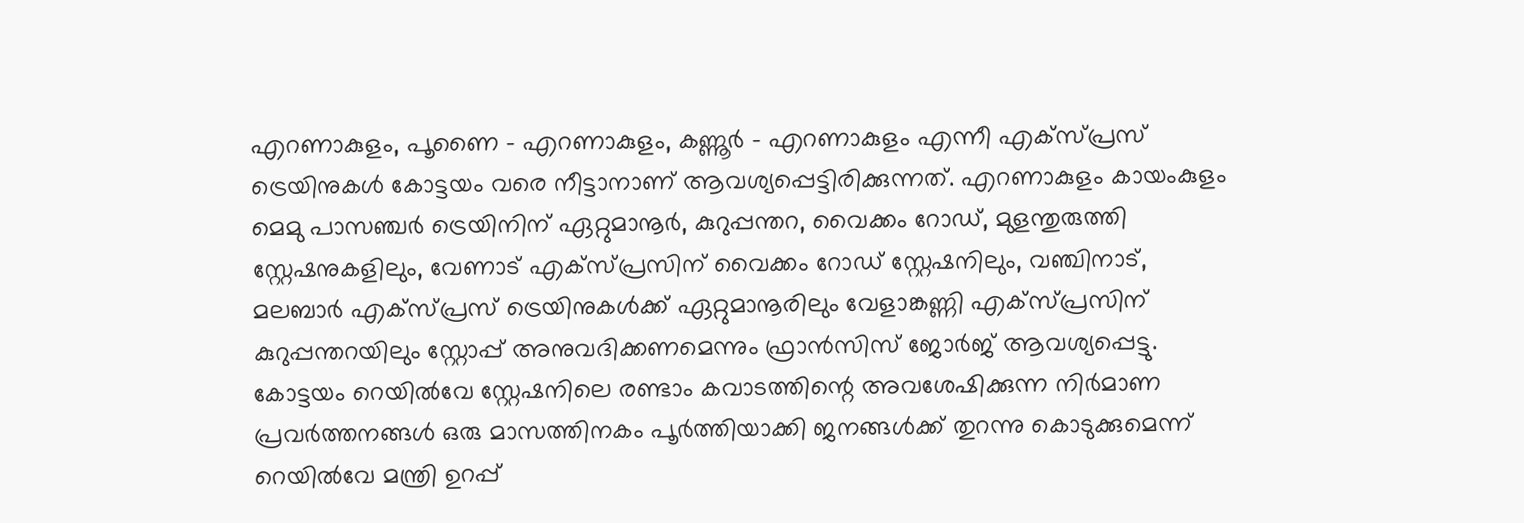എറണാകുളം, പൂണൈ – എറണാകുളം, കണ്ണൂർ – എറണാകുളം എന്നീ എക്സ്പ്രസ് ട്രെയിനുകൾ കോട്ടയം വരെ നീട്ടാനാണ് ആവശ്യപ്പെട്ടിരിക്കുന്നത്. എറണാകുളം കായംകുളം മെമു പാസഞ്ചർ ട്രെയിനിന് ഏറ്റുമാനൂർ, കുറുപ്പന്തറ, വൈക്കം റോഡ്, മുളന്തുരുത്തി സ്റ്റേഷനുകളിലും, വേണാട് എക്സ്പ്രസിന് വൈക്കം റോഡ് സ്റ്റേഷനിലും, വഞ്ചിനാട്, മലബാർ എക്സ്പ്രസ് ട്രെയിനുകൾക്ക് ഏറ്റുമാനൂരിലും വേളാങ്കണ്ണി എക്സ്പ്രസിന് കുറുപ്പന്തറയിലും സ്റ്റോപ്പ് അനുവദിക്കണമെന്നും ഫ്രാൻസിസ് ജോർജ് ആവശ്യപ്പെട്ടു.
കോട്ടയം റെയിൽവേ സ്റ്റേഷനിലെ രണ്ടാം കവാടത്തിന്റെ അവശേഷിക്കുന്ന നിർമാണ പ്രവർത്തനങ്ങൾ ഒരു മാസത്തിനകം പൂർത്തിയാക്കി ജനങ്ങൾക്ക് തുറന്നു കൊടുക്കുമെന്ന് റെയിൽവേ മന്ത്രി ഉറപ്പ്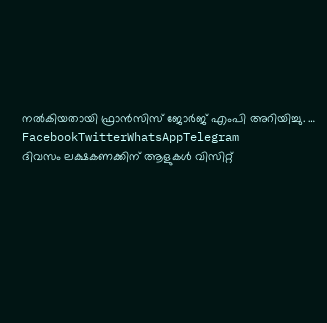നൽകിയതായി ഫ്രാൻസിസ് ജോർജ് എംപി അറിയിച്ചു. … FacebookTwitterWhatsAppTelegram
ദിവസം ലക്ഷകണക്കിന് ആളുകൾ വിസിറ്റ്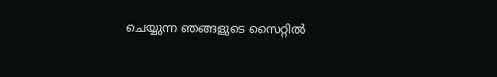ചെയ്യുന്ന ഞങ്ങളുടെ സൈറ്റിൽ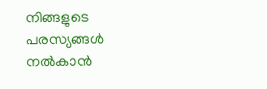നിങ്ങളുടെ പരസ്യങ്ങൾ നൽകാൻ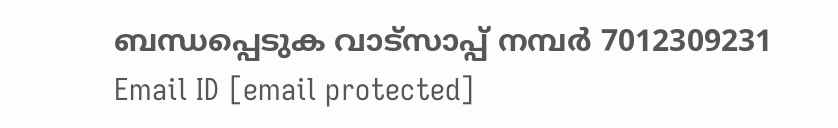ബന്ധപ്പെടുക വാട്സാപ്പ് നമ്പർ 7012309231 Email ID [email protected]